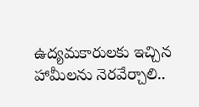ఉద్యమకారులకు ఇచ్చిన హామీలను నెరవేర్చాలి..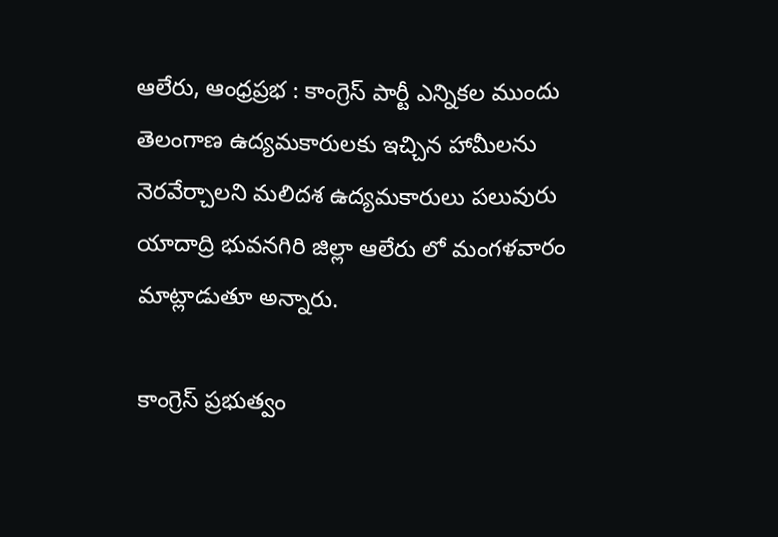ఆలేరు, ఆంధ్రప్రభ : కాంగ్రెస్ పార్టీ ఎన్నికల ముందు తెలంగాణ ఉద్యమకారులకు ఇచ్చిన హామీలను నెరవేర్చాలని మలిదశ ఉద్యమకారులు పలువురు యాదాద్రి భువనగిరి జిల్లా ఆలేరు లో మంగళవారం మాట్లాడుతూ అన్నారు.

కాంగ్రెస్ ప్రభుత్వం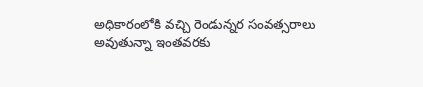అధికారంలోకి వచ్చి రెండున్నర సంవత్సరాలు అవుతున్నా ఇంతవరకు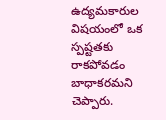ఉద్యమకారుల విషయంలో ఒక స్పష్టతకు రాకపోవడం బాధాకరమని చెప్పారు.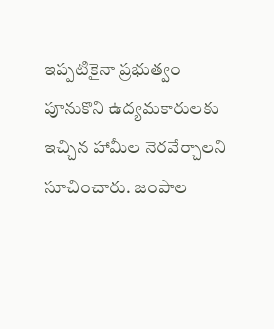ఇప్పటికైనా ప్రభుత్వం పూనుకొని ఉద్యమకారులకు ఇచ్చిన హామీల నెరవేర్చాలని సూచించారు. జంపాల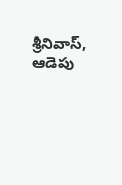శ్రీనివాస్, ఆడెపు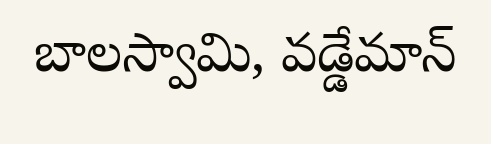బాలస్వామి, వడ్డేమాన్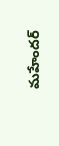మహేందర్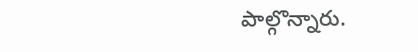పాల్గొన్నారు.